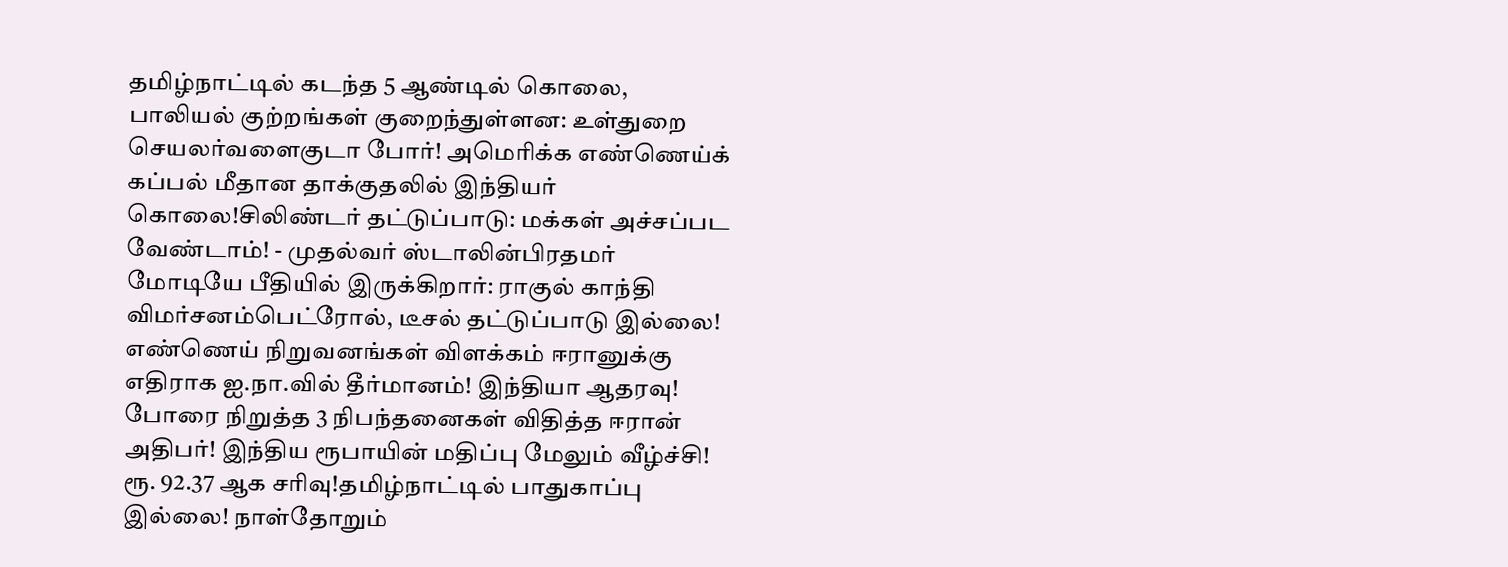தமிழ்நாட்டில் கடந்த 5 ஆண்டில் கொலை, பாலியல் குற்றங்கள் குறைந்துள்ளன: உள்துறை செயலர்வளைகுடா போர்! அமெரிக்க எண்ணெய்க் கப்பல் மீதான தாக்குதலில் இந்தியர் கொலை!சிலிண்டர் தட்டுப்பாடு: மக்கள் அச்சப்பட வேண்டாம்! - முதல்வர் ஸ்டாலின்பிரதமர் மோடியே பீதியில் இருக்கிறார்: ராகுல் காந்தி விமர்சனம்பெட்ரோல், டீசல் தட்டுப்பாடு இல்லை! எண்ணெய் நிறுவனங்கள் விளக்கம் ஈரானுக்கு எதிராக ஐ.நா.வில் தீர்மானம்! இந்தியா ஆதரவு! போரை நிறுத்த 3 நிபந்தனைகள் விதித்த ஈரான் அதிபர்! இந்திய ரூபாயின் மதிப்பு மேலும் வீழ்ச்சி! ரூ. 92.37 ஆக சரிவு!தமிழ்நாட்டில் பாதுகாப்பு இல்லை! நாள்தோறும்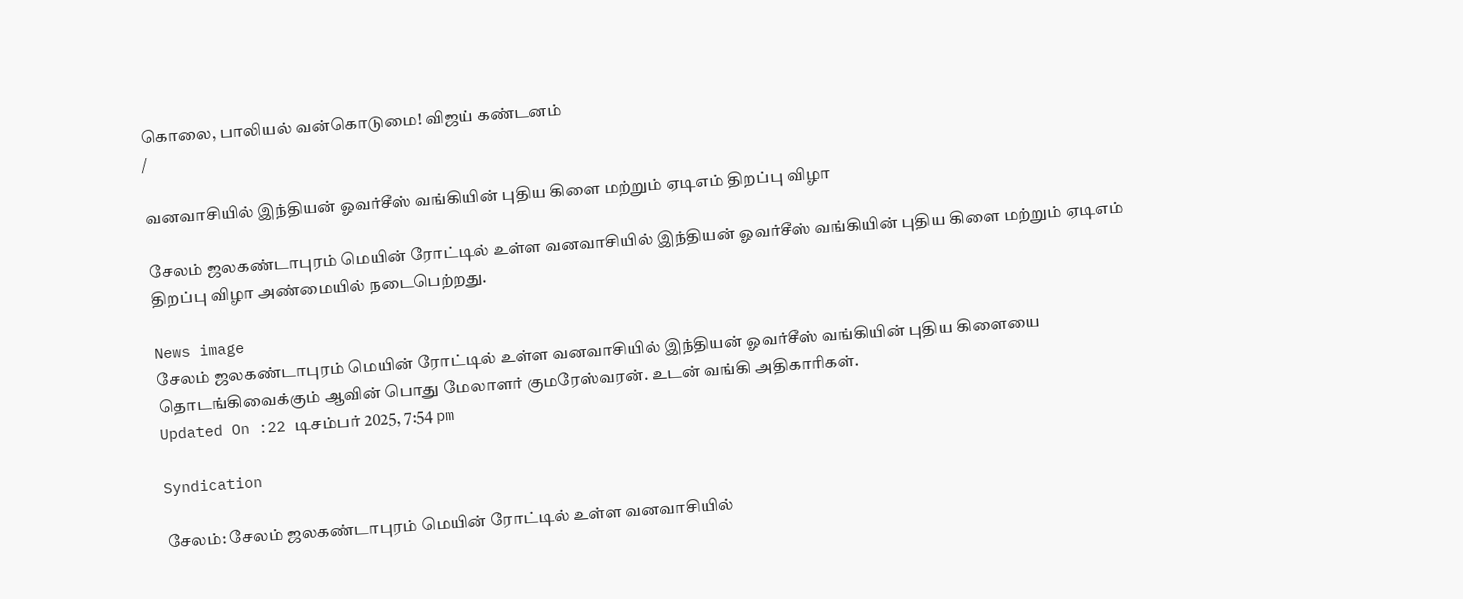கொலை, பாலியல் வன்கொடுமை! விஜய் கண்டனம்
/

வனவாசியில் இந்தியன் ஓவர்சீஸ் வங்கியின் புதிய கிளை மற்றும் ஏடிஎம் திறப்பு விழா

சேலம் ஜலகண்டாபுரம் மெயின் ரோட்டில் உள்ள வனவாசியில் இந்தியன் ஓவர்சீஸ் வங்கியின் புதிய கிளை மற்றும் ஏடிஎம் திறப்பு விழா அண்மையில் நடைபெற்றது.

News image
சேலம் ஜலகண்டாபுரம் மெயின் ரோட்டில் உள்ள வனவாசியில் இந்தியன் ஓவர்சீஸ் வங்கியின் புதிய கிளையை தொடங்கிவைக்கும் ஆவின் பொது மேலாளர் குமரேஸ்வரன். உடன் வங்கி அதிகாரிகள்.
Updated On :22 டிசம்பர் 2025, 7:54 pm

Syndication

சேலம்: சேலம் ஜலகண்டாபுரம் மெயின் ரோட்டில் உள்ள வனவாசியில்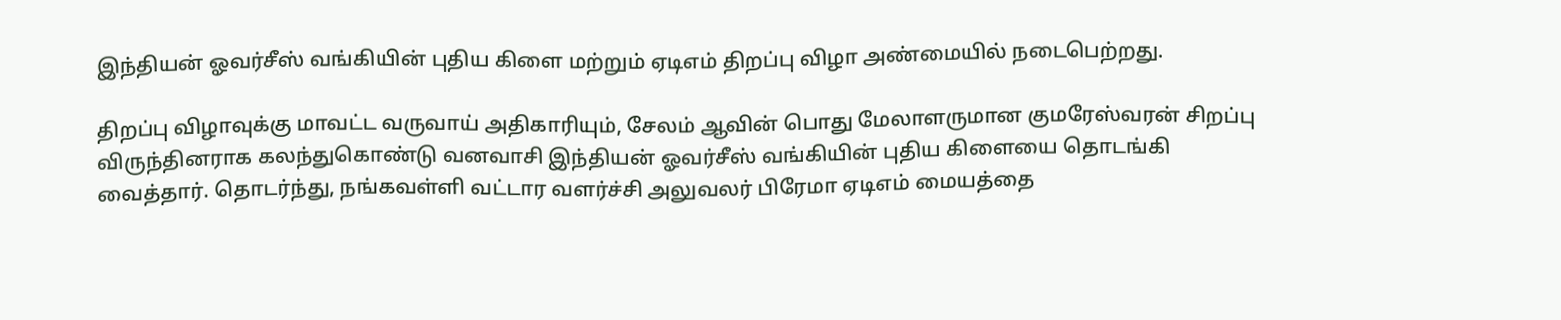இந்தியன் ஓவர்சீஸ் வங்கியின் புதிய கிளை மற்றும் ஏடிஎம் திறப்பு விழா அண்மையில் நடைபெற்றது.

திறப்பு விழாவுக்கு மாவட்ட வருவாய் அதிகாரியும், சேலம் ஆவின் பொது மேலாளருமான குமரேஸ்வரன் சிறப்பு விருந்தினராக கலந்துகொண்டு வனவாசி இந்தியன் ஓவர்சீஸ் வங்கியின் புதிய கிளையை தொடங்கி வைத்தார். தொடர்ந்து, நங்கவள்ளி வட்டார வளர்ச்சி அலுவலர் பிரேமா ஏடிஎம் மையத்தை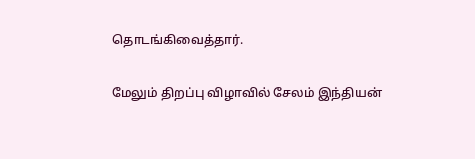தொடங்கிவைத்தார்.

மேலும் திறப்பு விழாவில் சேலம் இந்தியன்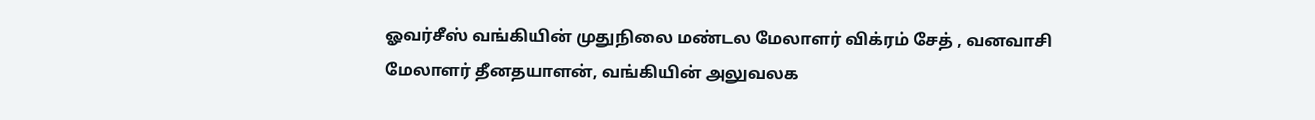ஓவர்சீஸ் வங்கியின் முதுநிலை மண்டல மேலாளர் விக்ரம் சேத் , வனவாசி மேலாளர் தீனதயாளன், வங்கியின் அலுவலக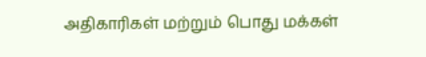அதிகாரிகள் மற்றும் பொது மக்கள்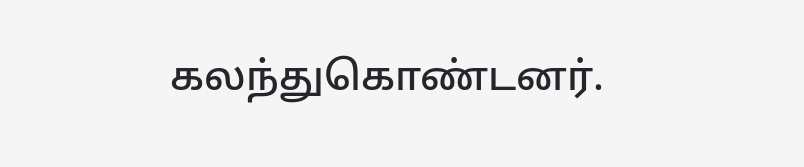கலந்துகொண்டனர்.